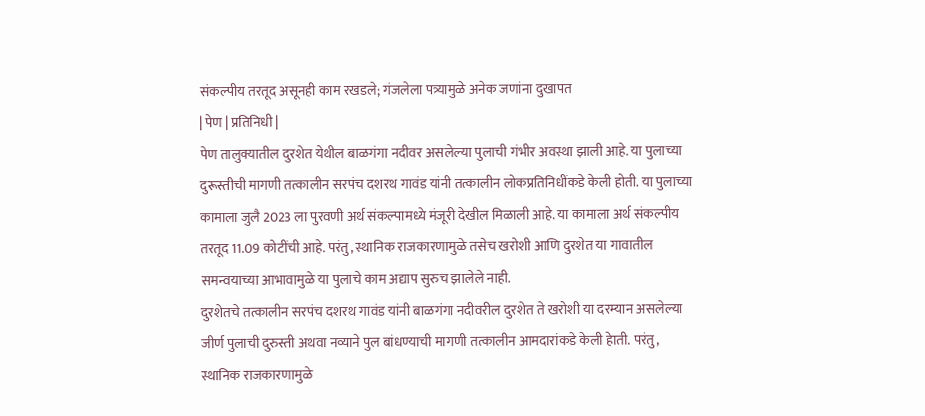संकल्पीय तरतूद असूनही काम रखडले; गंजलेला पत्र्यामुळे अनेक जणांना दुखापत
| पेण | प्रतिनिधी |
पेण तालुक्यातील दुरशेत येथील बाळगंगा नदीवर असलेल्या पुलाची गंभीर अवस्था झाली आहे. या पुलाच्या दुरूस्तीची मागणी तत्कालीन सरपंच दशरथ गावंड यांनी तत्कालीन लोकप्रतिनिधींकडे केली होती. या पुलाच्या कामाला जुलै 2023 ला पुरवणी अर्थ संकल्पामध्ये मंजूरी देखील मिळाली आहे. या कामाला अर्थ संकल्पीय तरतूद 11.09 कोटींची आहे. परंतु, स्थानिक राजकारणामुळे तसेच खरोशी आणि दुरशेत या गावातील समन्वयाच्या आभावामुळे या पुलाचे काम अद्याप सुरुच झालेले नाही.
दुरशेतचे तत्कालीन सरपंच दशरथ गावंड यांनी बाळगंगा नदीवरील दुरशेत ते खरोशी या दरम्यान असलेल्या जीर्ण पुलाची दुरुस्ती अथवा नव्याने पुल बांधण्याची मागणी तत्कालीन आमदारांकडे केली हेाती. परंतु, स्थानिक राजकारणामुळे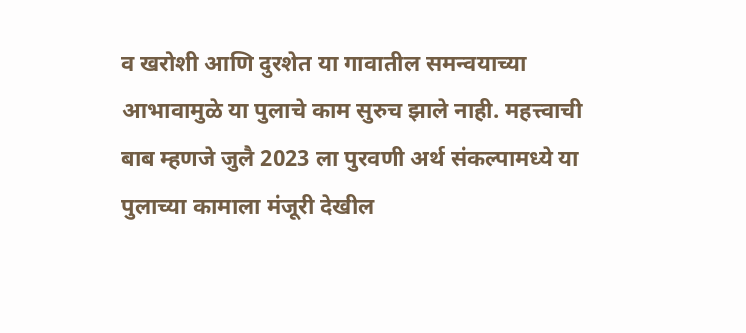व खरोशी आणि दुरशेत या गावातील समन्वयाच्या आभावामुळे या पुलाचे काम सुरुच झाले नाही. महत्त्वाची बाब म्हणजे जुलै 2023 ला पुरवणी अर्थ संकल्पामध्ये या पुलाच्या कामाला मंजूरी देखील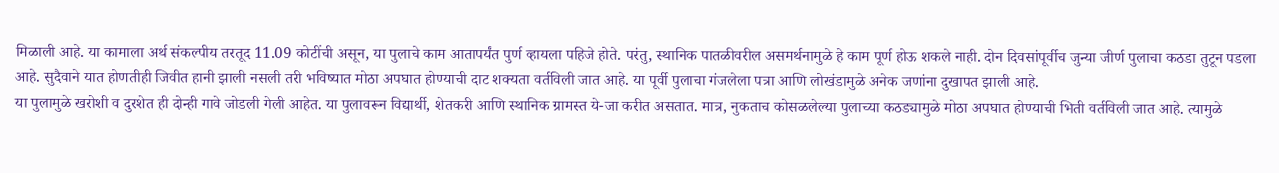मिळाली आहे. या कामाला अर्थ संकल्पीय तरतूद 11.09 कोटींची असून, या पुलाचे काम आतापर्यंत पुर्ण व्हायला पहिजे होते. परंतु, स्थानिक पातळीवरील असमर्थनामुळे हे काम पूर्ण होऊ शकले नाही. दोन दिवसांपूर्वीच जुन्या जीर्ण पुलाचा कठडा तुटून पडला आहे. सुदैवाने यात होणतीही जिवीत हानी झाली नसली तरी भविष्यात मोठा अपघात होण्याची दाट शक्यता वर्तविली जात आहे. या पूर्वी पुलाचा गंजलेला पत्रा आणि लोखंडामुळे अनेक जणांना दुखापत झाली आहे.
या पुलामुळे खरोशी व दुरशेत ही दोन्ही गावे जोडली गेली आहेत. या पुलावरून विद्यार्थी, शेतकरी आणि स्थानिक ग्रामस्त ये-जा करीत असतात. मात्र, नुकताच कोसळलेल्या पुलाच्या कठड्यामुळे मोठा अपघात होण्याची भिती वर्तविली जात आहे. त्यामुळे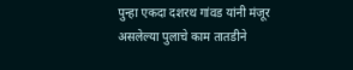पुन्हा एकदा दशरथ गांवड यांनी मंजूर असलेल्या पुलाचे काम तातडीने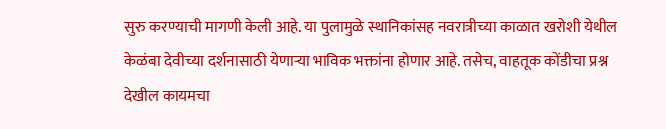सुरु करण्याची मागणी केली आहे. या पुलामुळे स्थानिकांसह नवरात्रीच्या काळात खरोशी येथील केळंबा देवीच्या दर्शनासाठी येणाऱ्या भाविक भक्तांना होणार आहे. तसेच, वाहतूक कोंडीचा प्रश्न देखील कायमचा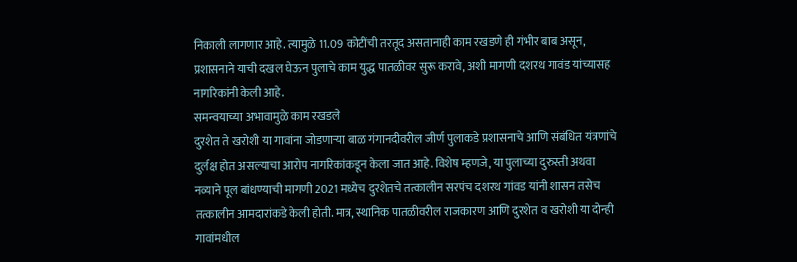निकाली लागणार आहे. त्यामुळे 11.09 कोटींची तरतूद असतानाही काम रखडणे ही गंभीर बाब असून, प्रशासनाने याची दखल घेऊन पुलाचे काम युद्ध पातळीवर सुरू करावे, अशी मागणी दशरथ गावंड यांच्यासह नागरिकांनी केली आहे.
समन्वयाच्या अभावामुळे काम रखडले
दुरशेत ते खरोशी या गावांना जोडणाऱ्या बाळ गंगानदीवरील जीर्ण पुलाकडे प्रशासनाचे आणि संबंधित यंत्रणांचे दुर्लक्ष होत असल्याचा आरोप नागरिकांकडून केला जात आहे. विशेष म्हणजे, या पुलाच्या दुरुस्ती अथवा नव्याने पूल बांधण्याची मागणी 2021 मध्येच दुरशेतचे तत्कालीन सरपंच दशरथ गांवड यांनी शासन तसेच तत्कालीन आमदारांकडे केली होती. मात्र, स्थानिक पातळीवरील राजकारण आणि दुरशेत व खरोशी या दोन्ही गावांमधील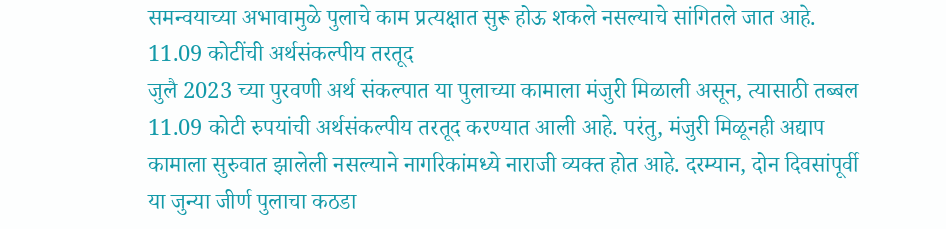समन्वयाच्या अभावामुळे पुलाचे काम प्रत्यक्षात सुरू होऊ शकले नसल्याचे सांगितले जात आहे.
11.09 कोटींची अर्थसंकल्पीय तरतूद
जुलै 2023 च्या पुरवणी अर्थ संकल्पात या पुलाच्या कामाला मंजुरी मिळाली असून, त्यासाठी तब्बल 11.09 कोटी रुपयांची अर्थसंकल्पीय तरतूद करण्यात आली आहे. परंतु, मंजुरी मिळूनही अद्याप कामाला सुरुवात झालेली नसल्याने नागरिकांमध्ये नाराजी व्यक्त होत आहे. दरम्यान, दोन दिवसांपूर्वी या जुन्या जीर्ण पुलाचा कठडा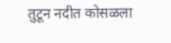तुटून नदीत कोसळला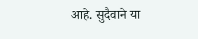आहे. सुदैवाने या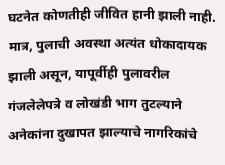घटनेत कोणतीही जीवित हानी झाली नाही. मात्र, पुलाची अवस्था अत्यंत धोकादायक झाली असून, यापूर्वीही पुलावरील गंजलेलेपत्रे व लोखंडी भाग तुटल्याने अनेकांना दुखापत झाल्याचे नागरिकांचे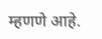म्हणणे आहे.